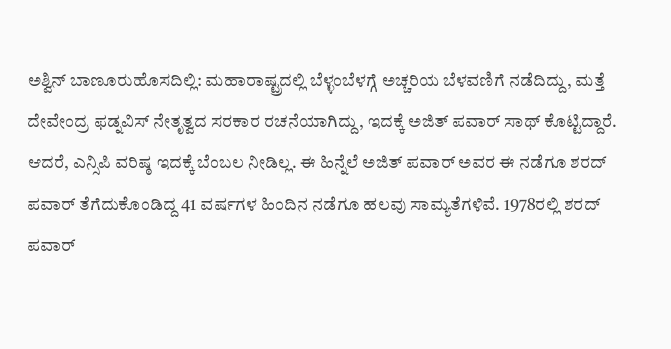ಅಶ್ವಿನ್ ಬಾಣೂರುಹೊಸದಿಲ್ಲಿ: ಮಹಾರಾಷ್ಟ್ರದಲ್ಲಿ ಬೆಳ್ಳಂಬೆಳಗ್ಗೆ ಅಚ್ಚರಿಯ ಬೆಳವಣಿಗೆ ನಡೆದಿದ್ದು, ಮತ್ತೆ ದೇವೇಂದ್ರ ಫಡ್ನವಿಸ್ ನೇತೃತ್ವದ ಸರಕಾರ ರಚನೆಯಾಗಿದ್ದು, ಇದಕ್ಕೆ ಅಜಿತ್ ಪವಾರ್ ಸಾಥ್ ಕೊಟ್ಟಿದ್ದಾರೆ. ಆದರೆ, ಎನ್ಸಿಪಿ ವರಿಷ್ಠ ಇದಕ್ಕೆ ಬೆಂಬಲ ನೀಡಿಲ್ಲ. ಈ ಹಿನ್ನೆಲೆ ಅಜಿತ್ ಪವಾರ್ ಅವರ ಈ ನಡೆಗೂ ಶರದ್ ಪವಾರ್ ತೆಗೆದುಕೊಂಡಿದ್ದ 41 ವರ್ಷಗಳ ಹಿಂದಿನ ನಡೆಗೂ ಹಲವು ಸಾಮ್ಯತೆಗಳಿವೆ. 1978ರಲ್ಲಿ ಶರದ್ ಪವಾರ್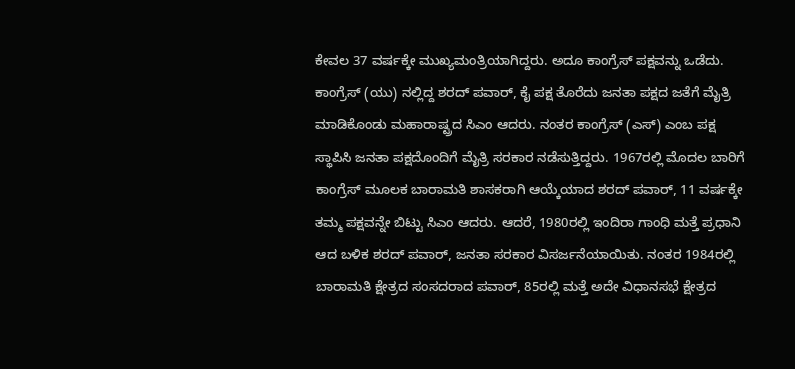ಕೇವಲ 37 ವರ್ಷಕ್ಕೇ ಮುಖ್ಯಮಂತ್ರಿಯಾಗಿದ್ದರು. ಅದೂ ಕಾಂಗ್ರೆಸ್ ಪಕ್ಷವನ್ನು ಒಡೆದು. ಕಾಂಗ್ರೆಸ್ (ಯು) ನಲ್ಲಿದ್ದ ಶರದ್ ಪವಾರ್, ಕೈ ಪಕ್ಷ ತೊರೆದು ಜನತಾ ಪಕ್ಷದ ಜತೆಗೆ ಮೈತ್ರಿ ಮಾಡಿಕೊಂಡು ಮಹಾರಾಷ್ಟ್ರದ ಸಿಎಂ ಆದರು. ನಂತರ ಕಾಂಗ್ರೆಸ್ (ಎಸ್) ಎಂಬ ಪಕ್ಷ ಸ್ಥಾಪಿಸಿ ಜನತಾ ಪಕ್ಷದೊಂದಿಗೆ ಮೈತ್ರಿ ಸರಕಾರ ನಡೆಸುತ್ತಿದ್ದರು. 1967ರಲ್ಲಿ ಮೊದಲ ಬಾರಿಗೆ ಕಾಂಗ್ರೆಸ್ ಮೂಲಕ ಬಾರಾಮತಿ ಶಾಸಕರಾಗಿ ಆಯ್ಕೆಯಾದ ಶರದ್ ಪವಾರ್, 11 ವರ್ಷಕ್ಕೇ ತಮ್ಮ ಪಕ್ಷವನ್ನೇ ಬಿಟ್ಟು ಸಿಎಂ ಆದರು. ಆದರೆ, 1980ರಲ್ಲಿ ಇಂದಿರಾ ಗಾಂಧಿ ಮತ್ತೆ ಪ್ರಧಾನಿ ಆದ ಬಳಿಕ ಶರದ್ ಪವಾರ್, ಜನತಾ ಸರಕಾರ ವಿಸರ್ಜನೆಯಾಯಿತು. ನಂತರ 1984ರಲ್ಲಿ ಬಾರಾಮತಿ ಕ್ಷೇತ್ರದ ಸಂಸದರಾದ ಪವಾರ್, 85ರಲ್ಲಿ ಮತ್ತೆ ಅದೇ ವಿಧಾನಸಭೆ ಕ್ಷೇತ್ರದ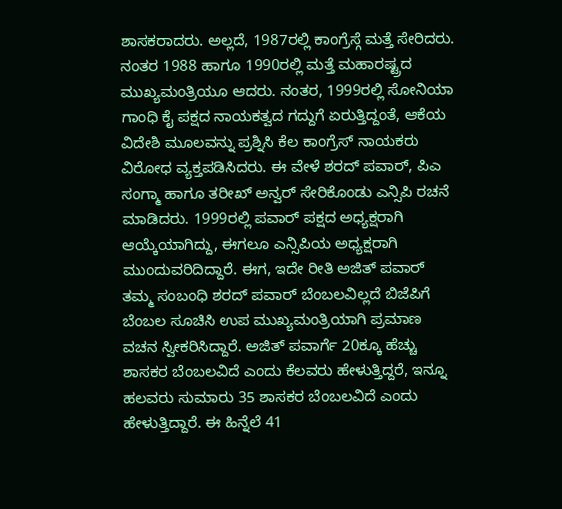ಶಾಸಕರಾದರು. ಅಲ್ಲದೆ, 1987ರಲ್ಲಿ ಕಾಂಗ್ರೆಸ್ಗೆ ಮತ್ತೆ ಸೇರಿದರು. ನಂತರ 1988 ಹಾಗೂ 1990ರಲ್ಲಿ ಮತ್ತೆ ಮಹಾರಷ್ಟ್ರದ ಮುಖ್ಯಮಂತ್ರಿಯೂ ಆದರು. ನಂತರ, 1999ರಲ್ಲಿ ಸೋನಿಯಾ ಗಾಂಧಿ ಕೈ ಪಕ್ಷದ ನಾಯಕತ್ವದ ಗದ್ದುಗೆ ಏರುತ್ತಿದ್ದಂತೆ, ಆಕೆಯ ವಿದೇಶಿ ಮೂಲವನ್ನು ಪ್ರಶ್ನಿಸಿ ಕೆಲ ಕಾಂಗ್ರೆಸ್ ನಾಯಕರು ವಿರೋಧ ವ್ಯಕ್ತಪಡಿಸಿದರು. ಈ ವೇಳೆ ಶರದ್ ಪವಾರ್, ಪಿಎ ಸಂಗ್ಮಾ ಹಾಗೂ ತರೀಖ್ ಅನ್ವರ್ ಸೇರಿಕೊಂಡು ಎನ್ಸಿಪಿ ರಚನೆ ಮಾಡಿದರು. 1999ರಲ್ಲಿ ಪವಾರ್ ಪಕ್ಷದ ಅಧ್ಯಕ್ಷರಾಗಿ ಆಯ್ಕೆಯಾಗಿದ್ದು, ಈಗಲೂ ಎನ್ಸಿಪಿಯ ಅಧ್ಯಕ್ಷರಾಗಿ ಮುಂದುವರಿದಿದ್ದಾರೆ. ಈಗ, ಇದೇ ರೀತಿ ಅಜಿತ್ ಪವಾರ್ ತಮ್ಮ ಸಂಬಂಧಿ ಶರದ್ ಪವಾರ್ ಬೆಂಬಲವಿಲ್ಲದೆ ಬಿಜೆಪಿಗೆ ಬೆಂಬಲ ಸೂಚಿಸಿ ಉಪ ಮುಖ್ಯಮಂತ್ರಿಯಾಗಿ ಪ್ರಮಾಣ ವಚನ ಸ್ವೀಕರಿಸಿದ್ದಾರೆ. ಅಜಿತ್ ಪವಾರ್ಗೆ 20ಕ್ಕೂ ಹೆಚ್ಚು ಶಾಸಕರ ಬೆಂಬಲವಿದೆ ಎಂದು ಕೆಲವರು ಹೇಳುತ್ತಿದ್ದರೆ, ಇನ್ನೂ ಹಲವರು ಸುಮಾರು 35 ಶಾಸಕರ ಬೆಂಬಲವಿದೆ ಎಂದು ಹೇಳುತ್ತಿದ್ದಾರೆ. ಈ ಹಿನ್ನೆಲೆ 41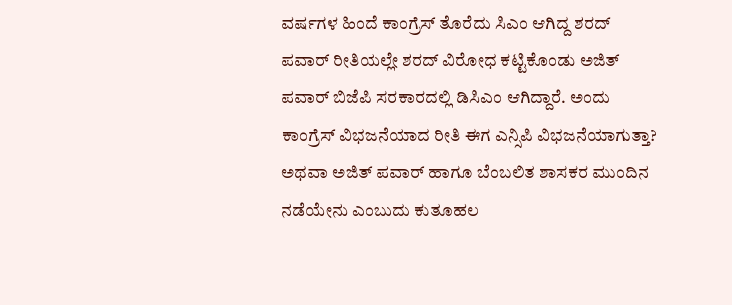ವರ್ಷಗಳ ಹಿಂದೆ ಕಾಂಗ್ರೆಸ್ ತೊರೆದು ಸಿಎಂ ಆಗಿದ್ದ ಶರದ್ ಪವಾರ್ ರೀತಿಯಲ್ಲೇ ಶರದ್ ವಿರೋಧ ಕಟ್ಟಿಕೊಂಡು ಅಜಿತ್ ಪವಾರ್ ಬಿಜೆಪಿ ಸರಕಾರದಲ್ಲಿ ಡಿಸಿಎಂ ಆಗಿದ್ದಾರೆ. ಅಂದು ಕಾಂಗ್ರೆಸ್ ವಿಭಜನೆಯಾದ ರೀತಿ ಈಗ ಎನ್ಸಿಪಿ ವಿಭಜನೆಯಾಗುತ್ತಾ? ಅಥವಾ ಅಜಿತ್ ಪವಾರ್ ಹಾಗೂ ಬೆಂಬಲಿತ ಶಾಸಕರ ಮುಂದಿನ ನಡೆಯೇನು ಎಂಬುದು ಕುತೂಹಲ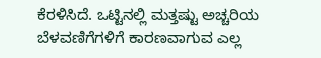ಕೆರಳಿಸಿದೆ. ಒಟ್ಟಿನಲ್ಲಿ ಮತ್ತಷ್ಟು ಅಚ್ಚರಿಯ ಬೆಳವಣಿಗೆಗಳಿಗೆ ಕಾರಣವಾಗುವ ಎಲ್ಲ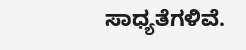ಸಾಧ್ಯತೆಗಳಿವೆ.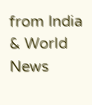from India & World News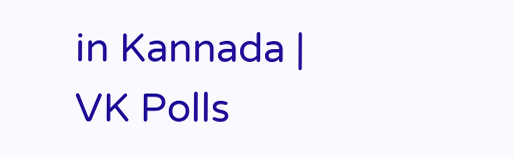in Kannada | VK Polls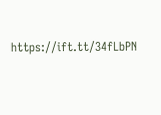https://ift.tt/34fLbPN